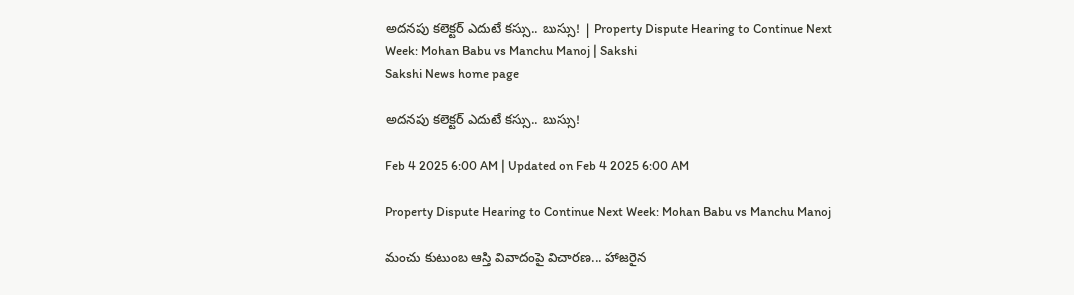అదనపు కలెక్టర్‌ ఎదుటే కస్సు.. బుస్సు! | Property Dispute Hearing to Continue Next Week: Mohan Babu vs Manchu Manoj | Sakshi
Sakshi News home page

అదనపు కలెక్టర్‌ ఎదుటే కస్సు.. బుస్సు!

Feb 4 2025 6:00 AM | Updated on Feb 4 2025 6:00 AM

Property Dispute Hearing to Continue Next Week: Mohan Babu vs Manchu Manoj

మంచు కుటుంబ ఆస్తి వివాదంపై విచారణ... హాజరైన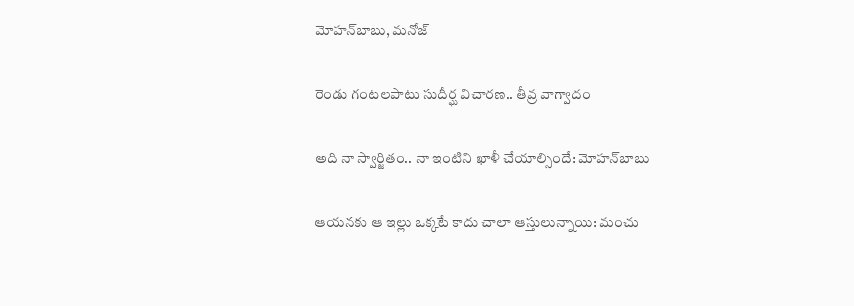మోహన్‌బాబు, మనోజ్‌

రెండు గంటలపాటు సుదీర్ఘ విచారణ.. తీవ్ర వాగ్వాదం

అది నా స్వార్జితం.. నా ఇంటిని ఖాళీ చేయాల్సిందే: మోహన్‌బాబు

ఆయనకు ఆ ఇల్లు ఒక్కటే కాదు చాలా ఆస్తులున్నాయి: మంచు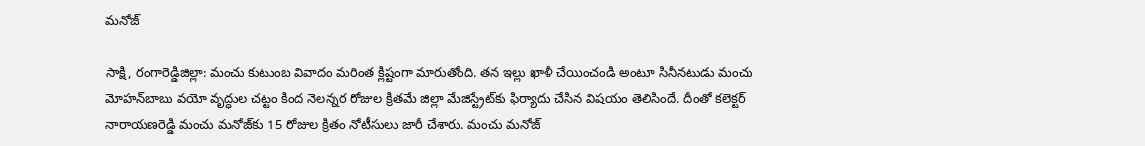మనోజ్‌

సాక్షి, రంగారెడ్డిజిల్లా: మంచు కుటుంబ వివాదం మరింత క్లిష్టంగా మారుతోంది. తన ఇల్లు ఖాళీ చేయించండి అంటూ సినీనటుడు మంచు మోహన్‌బాబు వయో వృద్ధుల చట్టం కింద నెలన్నర రోజుల క్రితమే జిల్లా మేజిస్ట్రేట్‌కు ఫిర్యాదు చేసిన విషయం తెలిసిందే. దీంతో కలెక్టర్‌ నారాయణరెడ్డి మంచు మనోజ్‌కు 15 రోజుల క్రితం నోటీసులు జారీ చేశారు. మంచు మనోజ్‌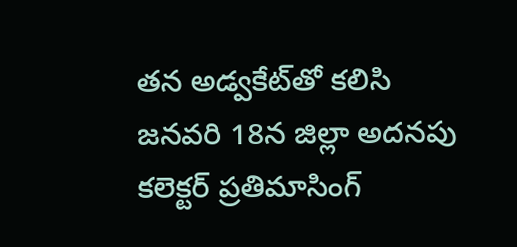తన అడ్వకేట్‌తో కలిసి జనవరి 18న జిల్లా అదనపు కలెక్టర్‌ ప్రతిమాసింగ్‌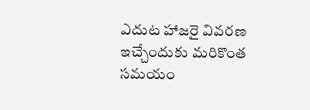ఎదుట హాజరై వివరణ ఇచ్చేందుకు మరికొంత సమయం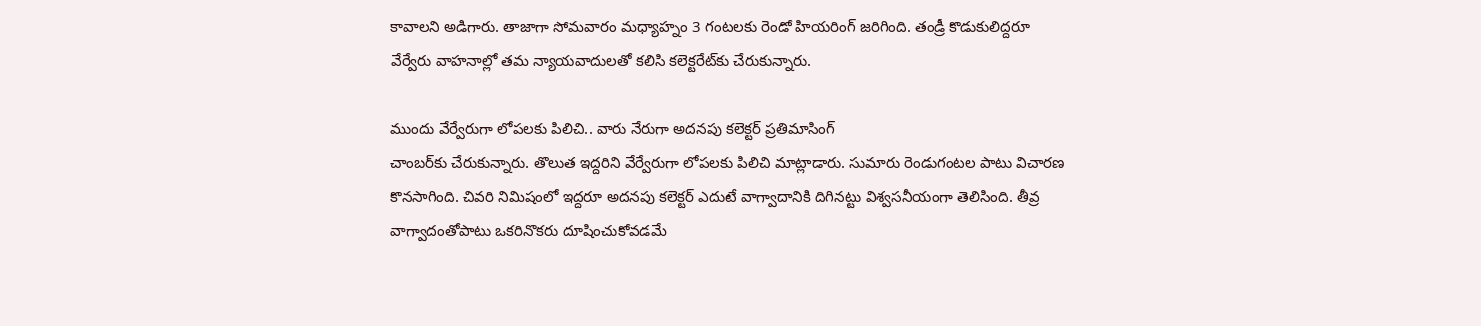కావాలని అడిగారు. తాజాగా సోమవారం మధ్యాహ్నం 3 గంటలకు రెండో హియరింగ్‌ జరిగింది. తండ్రీ కొడుకులిద్దరూ వేర్వేరు వాహనాల్లో తమ న్యాయవాదులతో కలిసి కలెక్టరేట్‌కు చేరుకున్నారు.

ముందు వేర్వేరుగా లోపలకు పిలిచి.. వారు నేరుగా అదనపు కలెక్టర్‌ ప్రతిమాసింగ్‌
చాంబర్‌కు చేరుకున్నారు. తొలుత ఇద్దరిని వేర్వేరుగా లోపలకు పిలిచి మాట్లాడారు. సుమారు రెండుగంటల పాటు విచారణ కొనసాగింది. చివరి నిమిషంలో ఇద్దరూ అదనపు కలెక్టర్‌ ఎదుటే వాగ్వాదానికి దిగినట్టు విశ్వసనీయంగా తెలిసింది. తీవ్ర వాగ్వాదంతోపాటు ఒకరినొకరు దూషించుకోవడమే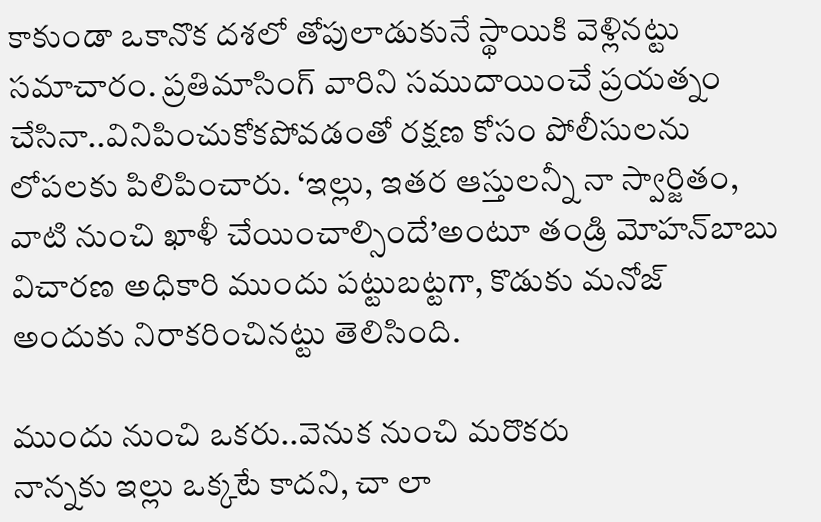కాకుండా ఒకానొక దశలో తోపులాడుకునే స్థాయికి వెళ్లినట్టు సమాచారం. ప్రతిమాసింగ్‌ వారిని సముదాయించే ప్రయత్నం చేసినా..వినిపించుకోకపోవడంతో రక్షణ కోసం పోలీసులను లోపలకు పిలిపించారు. ‘ఇల్లు, ఇతర ఆస్తులన్నీ నా స్వార్జితం, వాటి నుంచి ఖాళీ చేయించాల్సిందే’అంటూ తండ్రి మోహన్‌బాబు విచారణ అధికారి ముందు పట్టుబట్టగా, కొడుకు మనోజ్‌ అందుకు నిరాకరించినట్టు తెలిసింది.

ముందు నుంచి ఒకరు..వెనుక నుంచి మరొకరు
నాన్నకు ఇల్లు ఒక్కటే కాదని, చా లా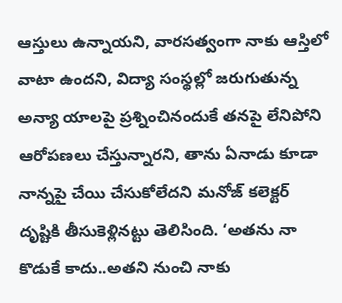ఆస్తులు ఉన్నాయని, వారసత్వంగా నాకు ఆస్తిలో వాటా ఉందని, విద్యా సంస్థల్లో జరుగుతున్న అన్యా యాలపై ప్రశ్నించినందుకే తనపై లేనిపోని ఆరోపణలు చేస్తున్నారని, తాను ఏనాడు కూడా నాన్నపై చేయి చేసుకోలేదని మనోజ్‌ కలెక్టర్‌ దృష్టికి తీసుకెళ్లినట్టు తెలిసింది. ‘అతను నా కొడుకే కాదు..అతని నుంచి నాకు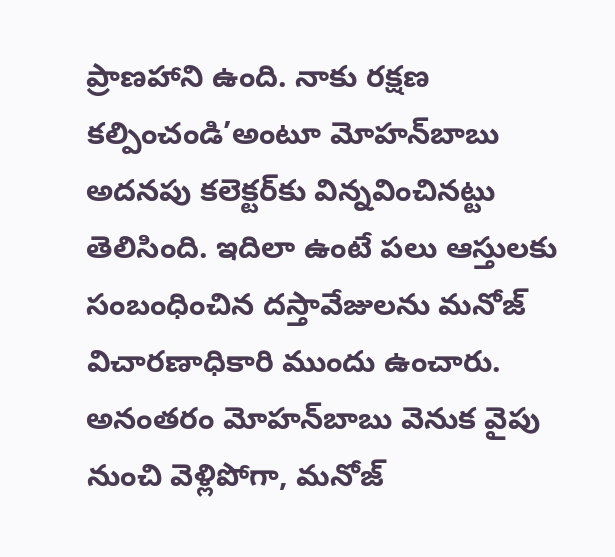ప్రాణహాని ఉంది. నాకు రక్షణ కల్పించండి’అంటూ మోహన్‌బాబు అదనపు కలెక్టర్‌కు విన్నవించినట్టు తెలిసింది. ఇదిలా ఉంటే పలు ఆస్తులకు సంబంధించిన దస్తావేజులను మనోజ్‌ విచారణాధికారి ముందు ఉంచారు. అనంతరం మోహన్‌బాబు వెనుక వైపు నుంచి వెళ్లిపోగా, మనోజ్‌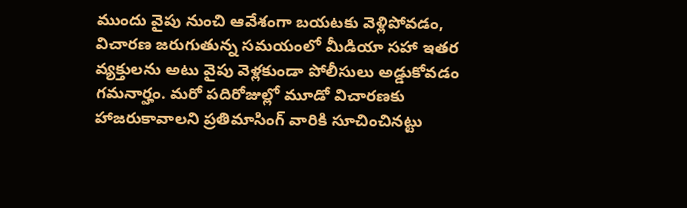ముందు వైపు నుంచి ఆవేశంగా బయటకు వెళ్లిపోవడం, విచారణ జరుగుతున్న సమయంలో మీడియా సహా ఇతర వ్యక్తులను అటు వైపు వెళ్లకుండా పోలీసులు అడ్డుకోవడం గమనార్హం. మరో పదిరోజుల్లో మూడో విచారణకు హాజరుకావాలని ప్రతిమాసింగ్‌ వారికి సూచించినట్టు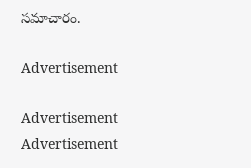సమాచారం.

Advertisement

Advertisement
Advertisement